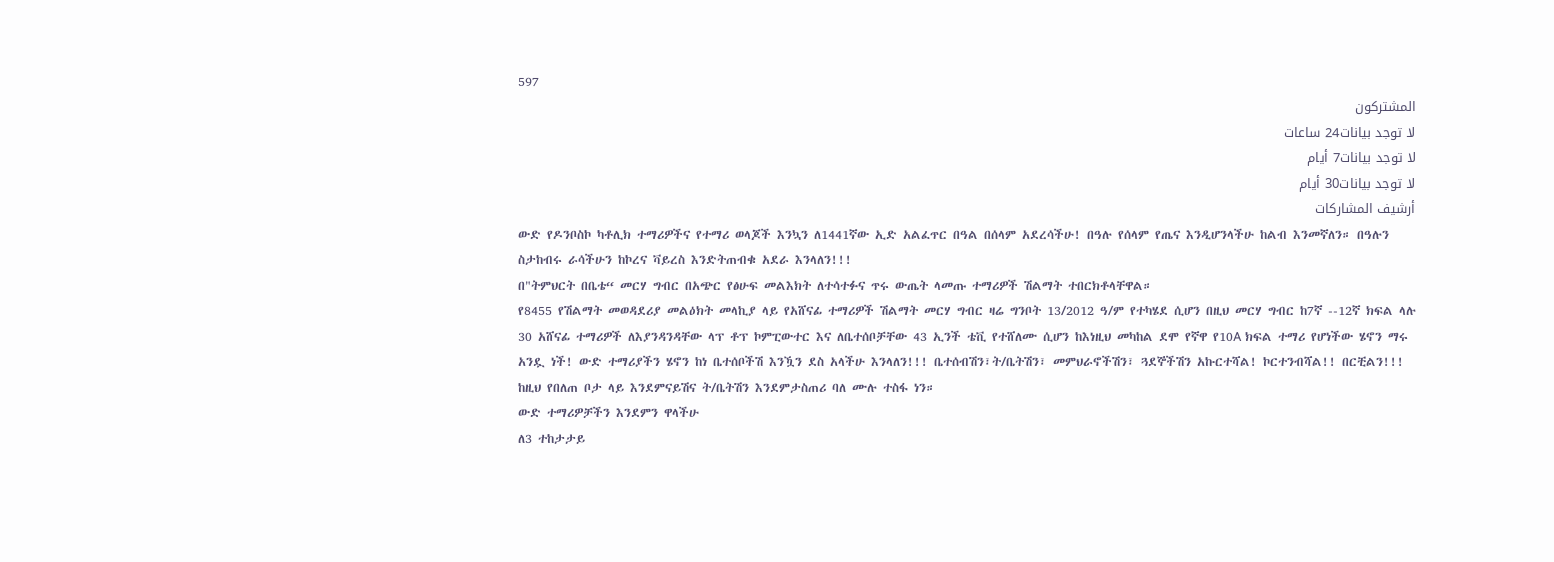597
المشتركون
لا توجد بيانات24 ساعات
لا توجد بيانات7 أيام
لا توجد بيانات30 أيام
أرشيف المشاركات
ውድ የዶንቦስኮ ካቶሊክ ተማሪዎችና የተማሪ ወላጆች እንኳን ለ1441ኛው ኢድ አልፈጥር በዓል በሰላም አደረሳችሁ! በዓሉ የሰላም የጤና እንዲሆንላችሁ ከልብ እንመኛለን። በዓሉን ስታከብሩ ራሳችሁን ከኮረና ቫይረስ እንድትጠብቁ አደራ እንላለን!!!
በ"ትምህርት በቤቴ“ መርሃ ግብር በአጭር የፅሁፍ መልእክት ለተሳተፉና ጥሩ ውጤት ላመጡ ተማሪዎች ሽልማት ተበርክቶላቸዋል።
የ8455 የሽልማት መወዳደሪያ መልዕክት መላኪያ ላይ የአሸናፊ ተማሪዎች ሽልማት መርሃ ግብር ዛሬ ግንቦት 13/2012 ዓ/ም የተካሄደ ሲሆን በዚህ መርሃ ግብር ከ7ኛ --12ኛ ክፍል ላሉ 30 አሸናፊ ተማሪዎች ለእያንዳንዳቸው ላፕ ቶፕ ኮምፒውተር እና ለቤተሰቦቻቸው 43 ኢንች ቴቪ የተሸለሙ ሲሆን ከእነዚህ መካከል ደሞ የኛዋ የ10A ክፍል ተማሪ የሆነችው ሄኖን ማሩ አንዷ ነች! ውድ ተማሪያችን ሄኖን ከነ ቤተሰቦችሽ እንዃን ደስ አላችሁ እንላለን!!! ቤተሰብሽን፣ት/ቤትሽን፣ መምህራኖችሽን፣ ጓደኞችሽን አኩርተሻል! ኮርተንብሻል!! በርቺልን!!! ከዚህ የበለጠ ቦታ ላይ እንደምናይሽና ት/ቤትሽን እንደምታስጠሪ ባለ ሙሉ ተስፋ ነን።
ውድ ተማሪዎቻችን እንደምን ዋላችሁ
ለ3 ተከታታይ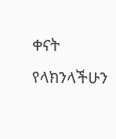ቀናት የላክንላችሁን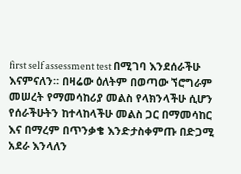first self assessment test በሚገባ እንደሰራችሁ እናምናለን። በዛሬው ዕለትም በወጣው ኘሮግራም መሠረት የማመሳከሪያ መልስ የላክንላችሁ ሲሆን የሰራችሁትን ከተላከላችሁ መልስ ጋር በማመሳከር እና በማረም በጥንቃቄ እንድታስቀምጡ በድጋሚ አደራ እንላለን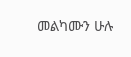መልካሙን ሁሉ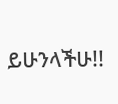ይሁንላችሁ!!